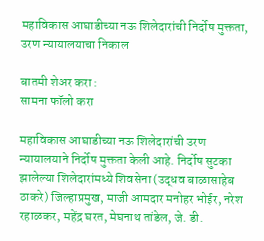महाविकास आघाडीच्या नऊ शिलेदारांची निर्दोष मुक्तता, उरण न्यायालयाचा निकाल

बातमी शेअर करा :
सामना फॉलो करा

महाविकास आघाडीच्या नऊ शिलेदारांची उरण न्यायालयाने निर्दोष मुक्तता केली आहे. निर्दोष सुटका झालेल्या शिलेदारांमध्ये शिवसेना (उद्धव बाळासाहेब ठाकरे) जिल्हाप्रमुख, माजी आमदार मनोहर भोईर, नरेश रहाळकर, महेंद्र घरत, मेघनाथ तांडेल, जे. डी.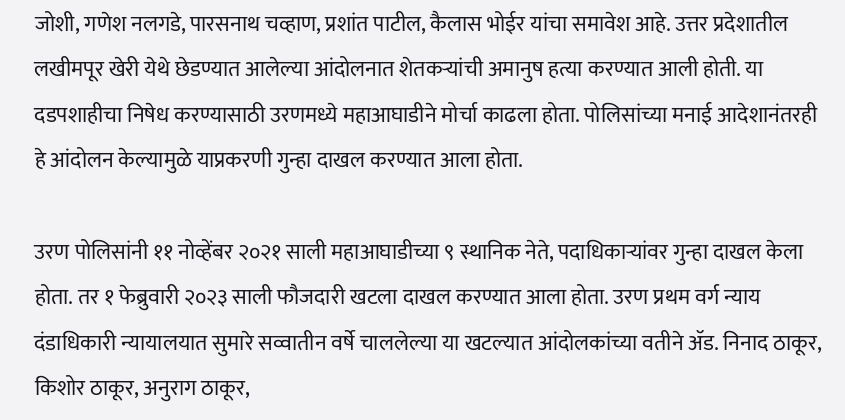जोशी, गणेश नलगडे, पारसनाथ चव्हाण, प्रशांत पाटील, कैलास भोईर यांचा समावेश आहे. उत्तर प्रदेशातील लखीमपूर खेरी येथे छेडण्यात आलेल्या आंदोलनात शेतकऱ्यांची अमानुष हत्या करण्यात आली होती. या दडपशाहीचा निषेध करण्यासाठी उरणमध्ये महाआघाडीने मोर्चा काढला होता. पोलिसांच्या मनाई आदेशानंतरही हे आंदोलन केल्यामुळे याप्रकरणी गुन्हा दाखल करण्यात आला होता.

उरण पोलिसांनी ११ नोव्हेंबर २०२१ साली महाआघाडीच्या ९ स्थानिक नेते, पदाधिकाऱ्यांवर गुन्हा दाखल केला होता. तर १ फेब्रुवारी २०२३ साली फौजदारी खटला दाखल करण्यात आला होता. उरण प्रथम वर्ग न्याय दंडाधिकारी न्यायालयात सुमारे सव्वातीन वर्षे चाललेल्या या खटल्यात आंदोलकांच्या वतीने ॲड. निनाद ठाकूर, किशोर ठाकूर, अनुराग ठाकूर,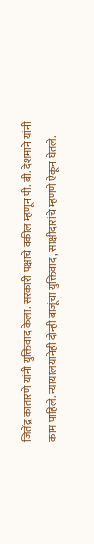जितेंद्र कातारणे यांनी युक्तिवाद केला. सरकारी पक्षाचे वकील म्हणून पी. बी. देशमाने यांनी काम पाहिले. न्यायालयानेही दोन्ही बाजूंचा युक्तिवाद, साक्षीदारांचे म्हणणे ऐकून घेतले.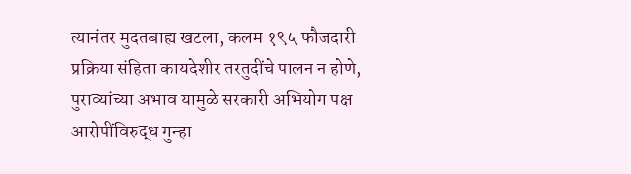त्यानंतर मुदतबाह्य खटला, कलम १९५ फौजदारी प्रक्रिया संहिता कायदेशीर तरतुदींचे पालन न होणे, पुराव्यांच्या अभाव यामुळे सरकारी अभियोग पक्ष आरोपींविरुद्ध गुन्हा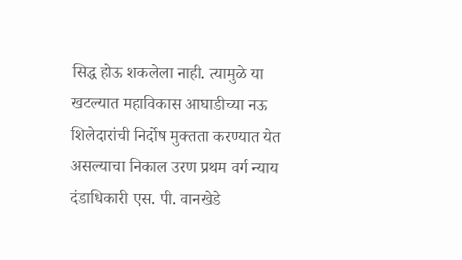सिद्ध होऊ शकलेला नाही. त्यामुळे या खटल्यात महाविकास आघाडीच्या नऊ शिलेदारांची निर्दोष मुक्तता करण्यात येत असल्याचा निकाल उरण प्रथम वर्ग न्याय दंडाधिकारी एस. पी. वानखेडे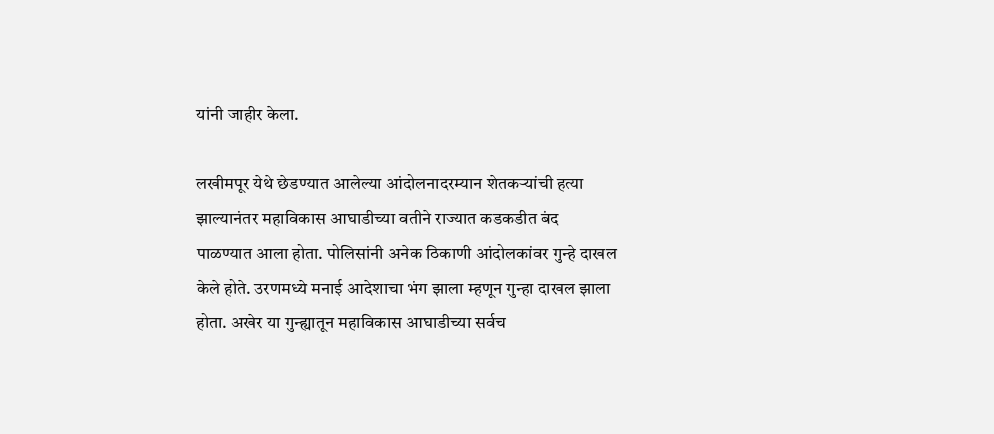यांनी जाहीर केला.

लखीमपूर येथे छेडण्यात आलेल्या आंदोलनादरम्यान शेतकऱ्यांची हत्या झाल्यानंतर महाविकास आघाडीच्या वतीने राज्यात कडकडीत बंद पाळण्यात आला होता. पोलिसांनी अनेक ठिकाणी आंदोलकांवर गुन्हे दाखल केले होते. उरणमध्ये मनाई आदेशाचा भंग झाला म्हणून गुन्हा दाखल झाला होता. अखेर या गुन्ह्यातून महाविकास आघाडीच्या सर्वच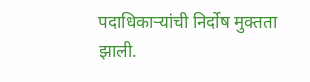पदाधिकाऱ्यांची निर्दोष मुक्तता झाली.